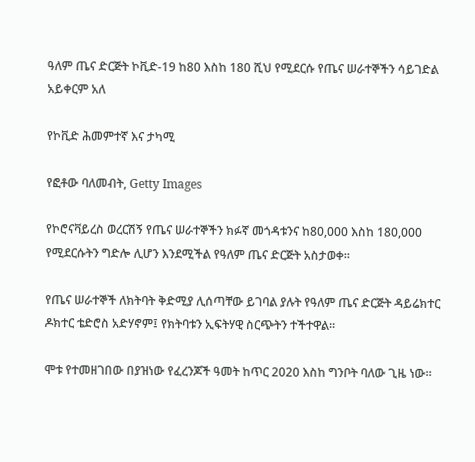ዓለም ጤና ድርጅት ኮቪድ-19 ከ80 እስከ 180 ሺህ የሚደርሱ የጤና ሠራተኞችን ሳይገድል አይቀርም አለ

የኮቪድ ሕመምተኛ እና ታካሚ

የፎቶው ባለመብት, Getty Images

የኮሮናቫይረስ ወረርሽኝ የጤና ሠራተኞችን ክፉኛ መጎዳቱንና ከ80,000 እስከ 180,000 የሚደርሱትን ግድሎ ሊሆን እንደሚችል የዓለም ጤና ድርጅት አስታወቀ።

የጤና ሠራተኞች ለክትባት ቅድሚያ ሊሰጣቸው ይገባል ያሉት የዓለም ጤና ድርጅት ዳይሬክተር ዶክተር ቴድሮስ አድሃኖም፤ የክትባቱን ኢፍትሃዊ ስርጭትን ተችተዋል።

ሞቱ የተመዘገበው በያዝነው የፈረንጆች ዓመት ከጥር 2020 እስከ ግንቦት ባለው ጊዜ ነው።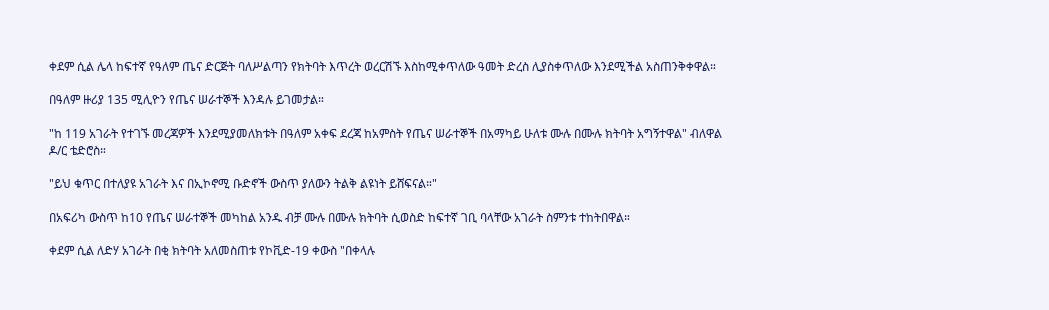ቀደም ሲል ሌላ ከፍተኛ የዓለም ጤና ድርጅት ባለሥልጣን የክትባት እጥረት ወረርሽኙ እስከሚቀጥለው ዓመት ድረስ ሊያስቀጥለው እንደሚችል አስጠንቅቀዋል።

በዓለም ዙሪያ 135 ሚሊዮን የጤና ሠራተኞች እንዳሉ ይገመታል።

"ከ 119 አገራት የተገኙ መረጃዎች እንደሚያመለክቱት በዓለም አቀፍ ደረጃ ከአምስት የጤና ሠራተኞች በአማካይ ሁለቱ ሙሉ በሙሉ ክትባት አግኝተዋል" ብለዋል ዶ/ር ቴድሮስ።

"ይህ ቁጥር በተለያዩ አገራት እና በኢኮኖሚ ቡድኖች ውስጥ ያለውን ትልቅ ልዩነት ይሸፍናል።"

በአፍሪካ ውስጥ ከ10 የጤና ሠራተኞች መካከል አንዱ ብቻ ሙሉ በሙሉ ክትባት ሲወስድ ከፍተኛ ገቢ ባላቸው አገራት ስምንቱ ተከትበዋል።

ቀደም ሲል ለድሃ አገራት በቂ ክትባት አለመስጠቱ የኮቪድ-19 ቀውስ "በቀላሉ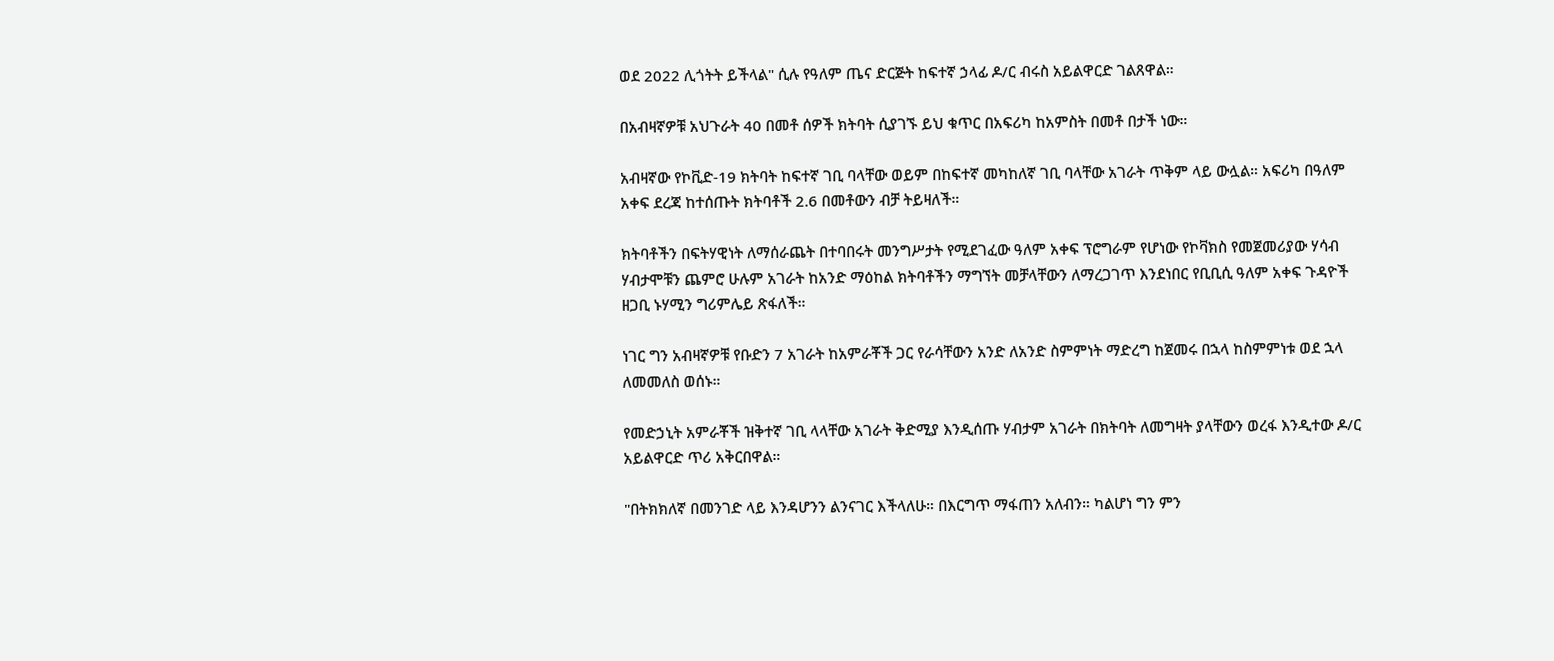ወደ 2022 ሊጎትት ይችላል" ሲሉ የዓለም ጤና ድርጅት ከፍተኛ ኃላፊ ዶ/ር ብሩስ አይልዋርድ ገልጸዋል።

በአብዛኛዎቹ አህጉራት 40 በመቶ ሰዎች ክትባት ሲያገኙ ይህ ቁጥር በአፍሪካ ከአምስት በመቶ በታች ነው።

አብዛኛው የኮቪድ-19 ክትባት ከፍተኛ ገቢ ባላቸው ወይም በከፍተኛ መካከለኛ ገቢ ባላቸው አገራት ጥቅም ላይ ውሏል። አፍሪካ በዓለም አቀፍ ደረጃ ከተሰጡት ክትባቶች 2.6 በመቶውን ብቻ ትይዛለች።

ክትባቶችን በፍትሃዊነት ለማሰራጨት በተባበሩት መንግሥታት የሚደገፈው ዓለም አቀፍ ፕሮግራም የሆነው የኮቫክስ የመጀመሪያው ሃሳብ ሃብታሞቹን ጨምሮ ሁሉም አገራት ከአንድ ማዕከል ክትባቶችን ማግኘት መቻላቸውን ለማረጋገጥ እንደነበር የቢቢሲ ዓለም አቀፍ ጉዳዮች ዘጋቢ ኑሃሚን ግሪምሌይ ጽፋለች።

ነገር ግን አብዛኛዎቹ የቡድን 7 አገራት ከአምራቾች ጋር የራሳቸውን አንድ ለአንድ ስምምነት ማድረግ ከጀመሩ በኋላ ከስምምነቱ ወደ ኋላ ለመመለስ ወሰኑ።

የመድኃኒት አምራቾች ዝቅተኛ ገቢ ላላቸው አገራት ቅድሚያ እንዲሰጡ ሃብታም አገራት በክትባት ለመግዛት ያላቸውን ወረፋ እንዲተው ዶ/ር አይልዋርድ ጥሪ አቅርበዋል።

"በትክክለኛ በመንገድ ላይ እንዳሆንን ልንናገር እችላለሁ። በእርግጥ ማፋጠን አለብን። ካልሆነ ግን ምን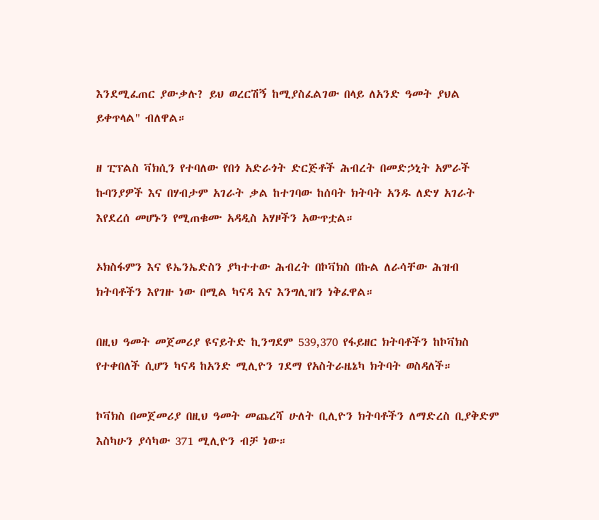እንደሚፈጠር ያውቃሉ? ይህ ወረርሽኝ ከሚያስፈልገው በላይ ለአንድ ዓመት ያህል ይቀጥላል" ብለዋል።

ዘ ፒፕልስ ቫክሲን የተባለው የበጎ አድራጎት ድርጅቶች ሕብረት በመድኃኒት አምራች ኩባንያዎች እና በሃብታም አገራት ቃል ከተገባው ከሰባት ክትባት አንዱ ለድሃ አገራት እየደረሰ መሆኑን የሚጠቁሙ አዳዲስ አሃዞችን አውጥቷል።

ኦክስፋምን እና ዩኤንኤድስን ያካተተው ሕብረት በኮቫክስ በኩል ለራሳቸው ሕዝብ ክትባቶችን እየገዙ ነው በሚል ካናዳ እና እንግሊዝን ነቅፈዋል።

በዚህ ዓመት መጀመሪያ ዩናይትድ ኪንግደም 539,370 የፋይዘር ክትባቶችን ከኮቫክስ የተቀበለች ሲሆን ካናዳ ከአንድ ሚሊዮን ገደማ የአስትራዜኔካ ክትባት ወስዳለች።

ኮቫክስ በመጀመሪያ በዚህ ዓመት መጨረሻ ሁለት ቢሊዮን ክትባቶችን ለማድረስ ቢያቅድም እስካሁን ያሳካው 371 ሚሊዮን ብቻ ነው።